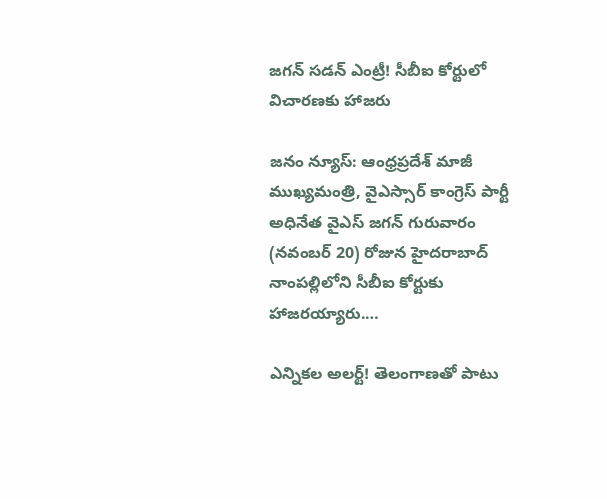జగన్‌ సడన్‌ ఎంట్రీ! సీబీఐ కోర్టులో విచారణకు హాజరు

జనం న్యూస్: ఆంధ్రప్రదేశ్ మాజీ ముఖ్యమంత్రి, వైఎస్సార్ కాంగ్రెస్ పార్టీ అధినేత వైఎస్ జగన్ గురువారం (నవంబర్ 20) రోజున హైదరాబాద్ నాంపల్లిలోని సీబీఐ కోర్టుకు హాజరయ్యారు.…

ఎన్నికల అలర్ట్! తెలంగాణతో పాటు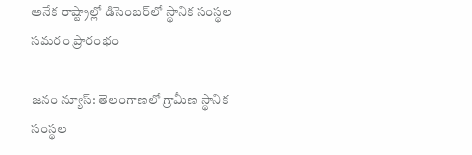అనేక రాష్ట్రాల్లో డిసెంబర్‌లో స్థానిక సంస్థల సమరం ప్రారంభం

జనం న్యూస్: తెలంగాణలో గ్రామీణ స్థానిక సంస్థల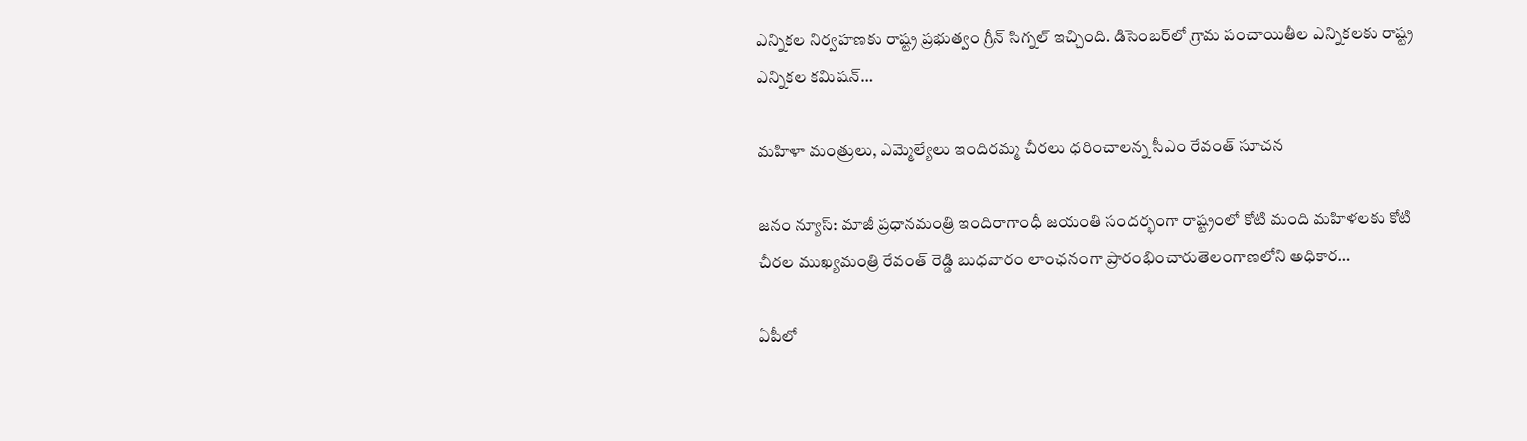ఎన్నికల నిర్వహణకు రాష్ట్ర ప్రభుత్వం గ్రీన్ సిగ్నల్ ఇచ్చింది. డిసెంబర్‌లో గ్రామ పంచాయితీల ఎన్నికలకు రాష్ట్ర ఎన్నికల కమిషన్…

మహిళా మంత్రులు, ఎమ్మెల్యేలు ఇందిరమ్మ చీరలు ధరించాలన్న సీఎం రేవంత్ సూచన

జనం న్యూస్: మాజీ ప్రధానమంత్రి ఇందిరాగాంధీ జయంతి సందర్భంగా రాష్ట్రంలో కోటి మంది మహిళలకు కోటి చీరల ముఖ్యమంత్రి రేవంత్ రెడ్డి బుధవారం లాంఛనంగా ప్రారంభించారుతెలంగాణలోని అధికార…

ఏపీలో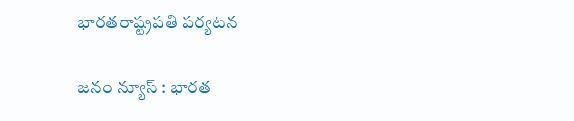భారతరాష్ట్రపతి పర్యటన

జనం న్యూస్ : భారత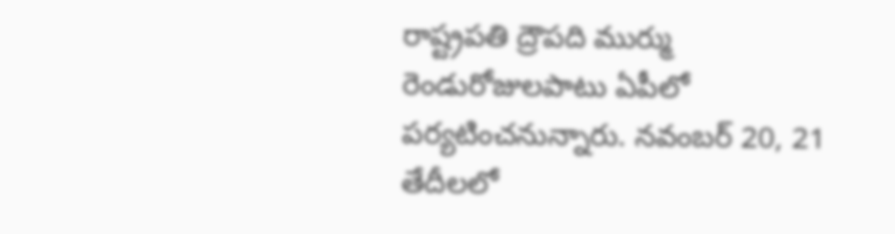రాష్ట్రపతి ద్రౌపది ముర్ము రెండురోజులపాటు ఏపీలో పర్యటించనున్నారు. నవంబర్ 20, 21 తేదీలలో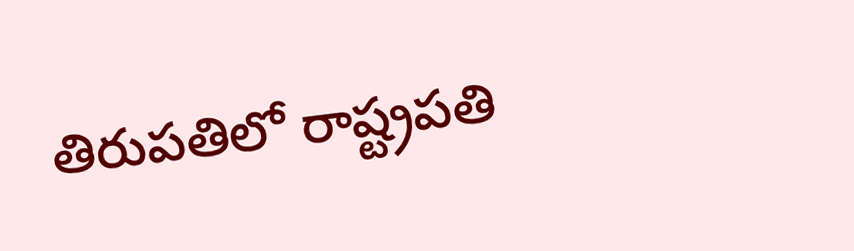తిరుపతిలో రాష్ట్రపతి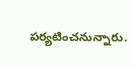పర్యటించనున్నారు.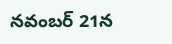నవంబర్ 21న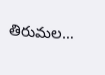తిరుమల…